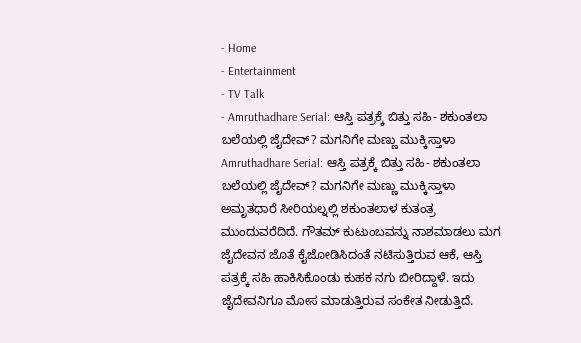- Home
- Entertainment
- TV Talk
- Amruthadhare Serial: ಆಸ್ತಿ ಪತ್ರಕ್ಕೆ ಬಿತ್ತು ಸಹಿ- ಶಕುಂತಲಾ ಬಲೆಯಲ್ಲಿ ಜೈದೇವ್? ಮಗನಿಗೇ ಮಣ್ಣು ಮುಕ್ಕಿಸ್ತಾಳಾ
Amruthadhare Serial: ಆಸ್ತಿ ಪತ್ರಕ್ಕೆ ಬಿತ್ತು ಸಹಿ- ಶಕುಂತಲಾ ಬಲೆಯಲ್ಲಿ ಜೈದೇವ್? ಮಗನಿಗೇ ಮಣ್ಣು ಮುಕ್ಕಿಸ್ತಾಳಾ
ಅಮೃತಧಾರೆ ಸೀರಿಯಲ್ನಲ್ಲಿ ಶಕುಂತಲಾಳ ಕುತಂತ್ರ ಮುಂದುವರೆದಿದೆ. ಗೌತಮ್ ಕುಟುಂಬವನ್ನು ನಾಶಮಾಡಲು ಮಗ ಜೈದೇವನ ಜೊತೆ ಕೈಜೋಡಿಸಿದಂತೆ ನಟಿಸುತ್ತಿರುವ ಆಕೆ, ಆಸ್ತಿ ಪತ್ರಕ್ಕೆ ಸಹಿ ಹಾಕಿಸಿಕೊಂಡು ಕುಹಕ ನಗು ಬೀರಿದ್ದಾಳೆ. ಇದು ಜೈದೇವನಿಗೂ ಮೋಸ ಮಾಡುತ್ತಿರುವ ಸಂಕೇತ ನೀಡುತ್ತಿದೆ.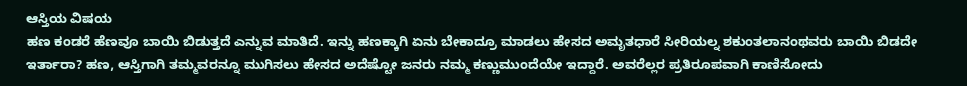ಆಸ್ತಿಯ ವಿಷಯ
ಹಣ ಕಂಡರೆ ಹೆಣವೂ ಬಾಯಿ ಬಿಡುತ್ತದೆ ಎನ್ನುವ ಮಾತಿದೆ. ಇನ್ನು ಹಣಕ್ಕಾಗಿ ಏನು ಬೇಕಾದ್ರೂ ಮಾಡಲು ಹೇಸದ ಅಮೃತಧಾರೆ ಸೀರಿಯಲ್ನ ಶಕುಂತಲಾನಂಥವರು ಬಾಯಿ ಬಿಡದೇ ಇರ್ತಾರಾ? ಹಣ, ಆಸ್ತಿಗಾಗಿ ತಮ್ಮವರನ್ನೂ ಮುಗಿಸಲು ಹೇಸದ ಅದೆಷ್ಟೋ ಜನರು ನಮ್ಮ ಕಣ್ಣುಮುಂದೆಯೇ ಇದ್ದಾರೆ. ಅವರೆಲ್ಲರ ಪ್ರತಿರೂಪವಾಗಿ ಕಾಣಿಸೋದು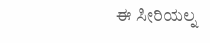ಈ ಸೀರಿಯಲ್ನ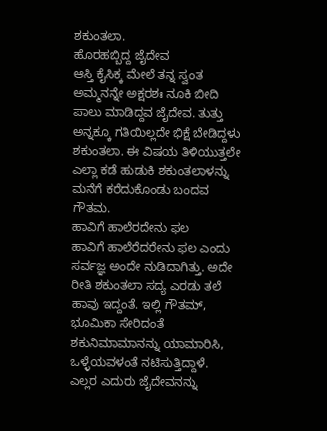ಶಕುಂತಲಾ.
ಹೊರಹಬ್ಬಿದ್ದ ಜೈದೇವ
ಆಸ್ತಿ ಕೈಸಿಕ್ಕ ಮೇಲೆ ತನ್ನ ಸ್ವಂತ ಅಮ್ಮನನ್ನೇ ಅಕ್ಷರಶಃ ನೂಕಿ ಬೀದಿ ಪಾಲು ಮಾಡಿದ್ದವ ಜೈದೇವ. ತುತ್ತು ಅನ್ನಕ್ಕೂ ಗತಿಯಿಲ್ಲದೇ ಭಿಕ್ಷೆ ಬೇಡಿದ್ದಳು ಶಕುಂತಲಾ. ಈ ವಿಷಯ ತಿಳಿಯುತ್ತಲೇ ಎಲ್ಲಾ ಕಡೆ ಹುಡುಕಿ ಶಕುಂತಲಾಳನ್ನು ಮನೆಗೆ ಕರೆದುಕೊಂಡು ಬಂದವ ಗೌತಮ.
ಹಾವಿಗೆ ಹಾಲೆರದೇನು ಫಲ
ಹಾವಿಗೆ ಹಾಲೆರೆದರೇನು ಫಲ ಎಂದು ಸರ್ವಜ್ಞ ಅಂದೇ ನುಡಿದಾಗಿತ್ತು. ಅದೇ ರೀತಿ ಶಕುಂತಲಾ ಸದ್ಯ ಎರಡು ತಲೆ ಹಾವು ಇದ್ದಂತೆ. ಇಲ್ಲಿ ಗೌತಮ್, ಭೂಮಿಕಾ ಸೇರಿದಂತೆ ಶಕುನಿಮಾಮಾನನ್ನು ಯಾಮಾರಿಸಿ, ಒಳ್ಳೆಯವಳಂತೆ ನಟಿಸುತ್ತಿದ್ದಾಳೆ. ಎಲ್ಲರ ಎದುರು ಜೈದೇವನನ್ನು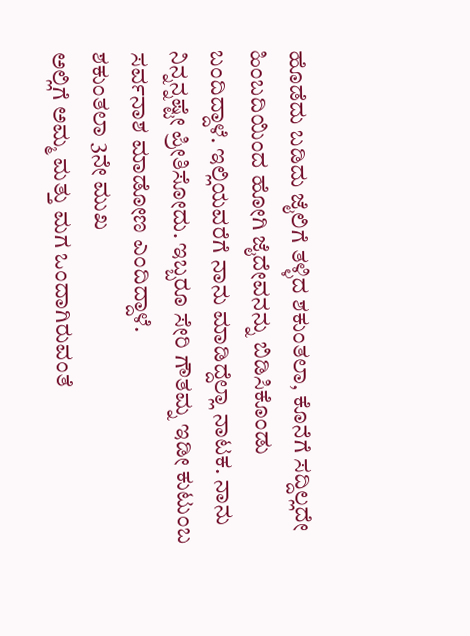ಹೊಡೆದು ಬಡಿದು ಜೈಲಿಗೆ ತಳ್ಳಿದ ಶಕುಂತಲಾ, ಕೊನೆಗೆ ಸದ್ದಿಲ್ಲದೇ ಹಿಂಬದಿಯಿಂದ ಹೋಗಿ ಜೈದೇವನನ್ನು ಬಿಡಿಸಿಕೊಂಡು ಬಂದಿದ್ದಾಳೆ. ಇಲ್ಲಿಯವರೆಗೆ ನಾನು ಮಾಡಿದ್ದೆಲ್ಲಾ ನಾಟಕ. ನಾನು ನಿನ್ನನ್ನಷ್ಟೇ ಪ್ರೀತಿಸೋದು. ಇಬ್ಬರೂ ಸೇರಿ ಗೌತಮ್ನ ಇಡೀ ಕುಟುಂಬ ಸರ್ವನಾಶ ಮಾಡೋಣ ಎಂದಿದ್ದಾಳೆ.
ಶಕುಂತಲಾ 3ನೇ ಮುಖ
ಅಲ್ಲಿಗೆ ಅಮ್ಮ ಮತ್ತು ಮಗ ಒಂದಾಗಿರುವಂತೆ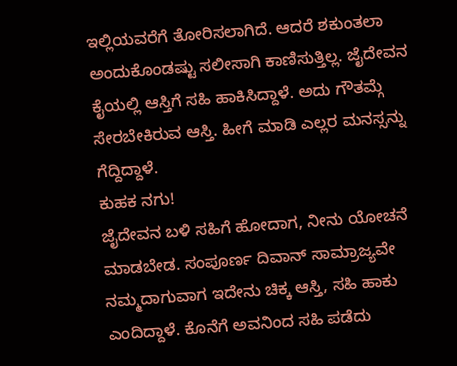ಇಲ್ಲಿಯವರೆಗೆ ತೋರಿಸಲಾಗಿದೆ. ಆದರೆ ಶಕುಂತಲಾ ಅಂದುಕೊಂಡಷ್ಟು ಸಲೀಸಾಗಿ ಕಾಣಿಸುತ್ತಿಲ್ಲ. ಜೈದೇವನ ಕೈಯಲ್ಲಿ ಆಸ್ತಿಗೆ ಸಹಿ ಹಾಕಿಸಿದ್ದಾಳೆ. ಅದು ಗೌತಮ್ಗೆ ಸೇರಬೇಕಿರುವ ಆಸ್ತಿ. ಹೀಗೆ ಮಾಡಿ ಎಲ್ಲರ ಮನಸ್ಸನ್ನು ಗೆದ್ದಿದ್ದಾಳೆ.
ಕುಹಕ ನಗು!
ಜೈದೇವನ ಬಳಿ ಸಹಿಗೆ ಹೋದಾಗ, ನೀನು ಯೋಚನೆ ಮಾಡಬೇಡ. ಸಂಪೂರ್ಣ ದಿವಾನ್ ಸಾಮ್ರಾಜ್ಯವೇ ನಮ್ಮದಾಗುವಾಗ ಇದೇನು ಚಿಕ್ಕ ಆಸ್ತಿ, ಸಹಿ ಹಾಕು ಎಂದಿದ್ದಾಳೆ. ಕೊನೆಗೆ ಅವನಿಂದ ಸಹಿ ಪಡೆದು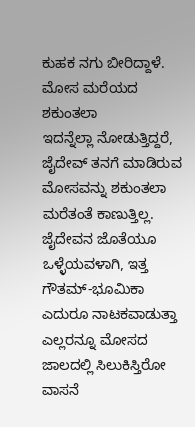ಕುಹಕ ನಗು ಬೀರಿದ್ದಾಳೆ.
ಮೋಸ ಮರೆಯದ ಶಕುಂತಲಾ
ಇದನ್ನೆಲ್ಲಾ ನೋಡುತ್ತಿದ್ದರೆ, ಜೈದೇವ್ ತನಗೆ ಮಾಡಿರುವ ಮೋಸವನ್ನು ಶಕುಂತಲಾ ಮರೆತಂತೆ ಕಾಣುತ್ತಿಲ್ಲ. ಜೈದೇವನ ಜೊತೆಯೂ ಒಳ್ಳೆಯವಳಾಗಿ, ಇತ್ತ ಗೌತಮ್-ಭೂಮಿಕಾ ಎದುರೂ ನಾಟಕವಾಡುತ್ತಾ ಎಲ್ಲರನ್ನೂ ಮೋಸದ ಜಾಲದಲ್ಲಿ ಸಿಲುಕಿಸ್ತಿರೋ ವಾಸನೆ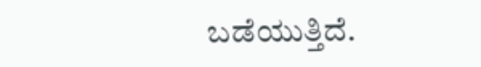ಬಡೆಯುತ್ತಿದೆ.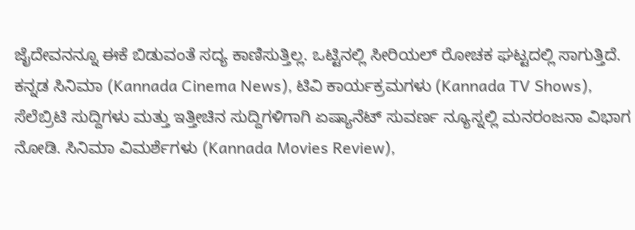ಜೈದೇವನನ್ನೂ ಈಕೆ ಬಿಡುವಂತೆ ಸದ್ಯ ಕಾಣಿಸುತ್ತಿಲ್ಲ. ಒಟ್ಟಿನಲ್ಲಿ ಸೀರಿಯಲ್ ರೋಚಕ ಘಟ್ಟದಲ್ಲಿ ಸಾಗುತ್ತಿದೆ.
ಕನ್ನಡ ಸಿನಿಮಾ (Kannada Cinema News), ಟಿವಿ ಕಾರ್ಯಕ್ರಮಗಳು (Kannada TV Shows), ಸೆಲೆಬ್ರಿಟಿ ಸುದ್ದಿಗಳು ಮತ್ತು ಇತ್ತೀಚಿನ ಸುದ್ದಿಗಳಿಗಾಗಿ ಏಷ್ಯಾನೆಟ್ ಸುವರ್ಣ ನ್ಯೂಸ್ನಲ್ಲಿ ಮನರಂಜನಾ ವಿಭಾಗ ನೋಡಿ. ಸಿನಿಮಾ ವಿಮರ್ಶೆಗಳು (Kannada Movies Review),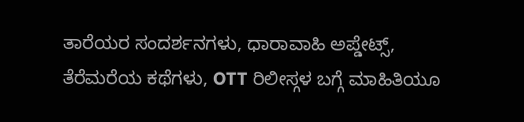ತಾರೆಯರ ಸಂದರ್ಶನಗಳು, ಧಾರಾವಾಹಿ ಅಪ್ಡೇಟ್ಸ್, ತೆರೆಮರೆಯ ಕಥೆಗಳು, OTT ರಿಲೀಸ್ಗಳ ಬಗ್ಗೆ ಮಾಹಿತಿಯೂ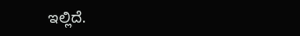ಇಲ್ಲಿದೆ.